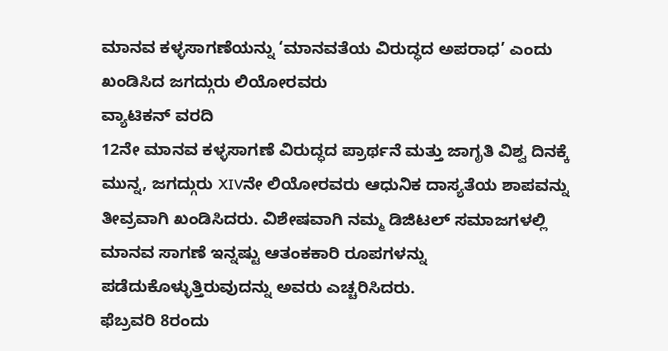ಮಾನವ ಕಳ್ಳಸಾಗಣೆಯನ್ನು ‘ಮಾನವತೆಯ ವಿರುದ್ಧದ ಅಪರಾಧ’ ಎಂದು ಖಂಡಿಸಿದ ಜಗದ್ಗುರು ಲಿಯೋರವರು
ವ್ಯಾಟಿಕನ್ ವರದಿ
12ನೇ ಮಾನವ ಕಳ್ಳಸಾಗಣೆ ವಿರುದ್ಧದ ಪ್ರಾರ್ಥನೆ ಮತ್ತು ಜಾಗೃತಿ ವಿಶ್ವ ದಿನಕ್ಕೆ ಮುನ್ನ, ಜಗದ್ಗುರು XIVನೇ ಲಿಯೋರವರು ಆಧುನಿಕ ದಾಸ್ಯತೆಯ ಶಾಪವನ್ನು ತೀವ್ರವಾಗಿ ಖಂಡಿಸಿದರು. ವಿಶೇಷವಾಗಿ ನಮ್ಮ ಡಿಜಿಟಲ್ ಸಮಾಜಗಳಲ್ಲಿ ಮಾನವ ಸಾಗಣೆ ಇನ್ನಷ್ಟು ಆತಂಕಕಾರಿ ರೂಪಗಳನ್ನು ಪಡೆದುಕೊಳ್ಳುತ್ತಿರುವುದನ್ನು ಅವರು ಎಚ್ಚರಿಸಿದರು.
ಫೆಬ್ರವರಿ 8ರಂದು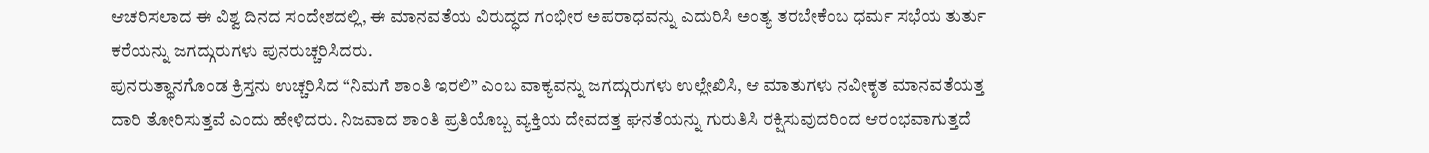ಆಚರಿಸಲಾದ ಈ ವಿಶ್ವ ದಿನದ ಸಂದೇಶದಲ್ಲಿ, ಈ ಮಾನವತೆಯ ವಿರುದ್ಧದ ಗಂಭೀರ ಅಪರಾಧವನ್ನು ಎದುರಿಸಿ ಅಂತ್ಯ ತರಬೇಕೆಂಬ ಧರ್ಮ ಸಭೆಯ ತುರ್ತು ಕರೆಯನ್ನು ಜಗದ್ಗುರುಗಳು ಪುನರುಚ್ಚರಿಸಿದರು.
ಪುನರುತ್ಥಾನಗೊಂಡ ಕ್ರಿಸ್ತನು ಉಚ್ಚರಿಸಿದ “ನಿಮಗೆ ಶಾಂತಿ ಇರಲಿ” ಎಂಬ ವಾಕ್ಯವನ್ನು ಜಗದ್ಗುರುಗಳು ಉಲ್ಲೇಖಿಸಿ, ಆ ಮಾತುಗಳು ನವೀಕೃತ ಮಾನವತೆಯತ್ತ ದಾರಿ ತೋರಿಸುತ್ತವೆ ಎಂದು ಹೇಳಿದರು. ನಿಜವಾದ ಶಾಂತಿ ಪ್ರತಿಯೊಬ್ಬ ವ್ಯಕ್ತಿಯ ದೇವದತ್ತ ಘನತೆಯನ್ನು ಗುರುತಿಸಿ ರಕ್ಷಿಸುವುದರಿಂದ ಆರಂಭವಾಗುತ್ತದೆ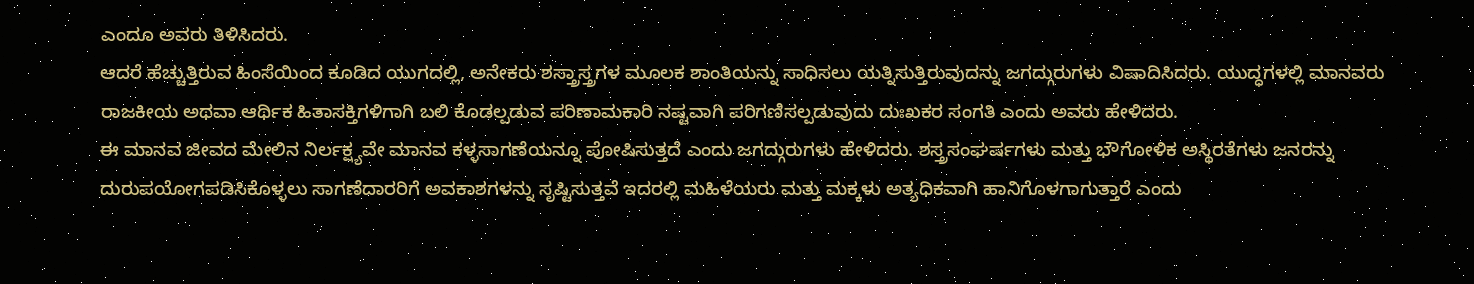ಎಂದೂ ಅವರು ತಿಳಿಸಿದರು.
ಆದರೆ ಹೆಚ್ಚುತ್ತಿರುವ ಹಿಂಸೆಯಿಂದ ಕೂಡಿದ ಯುಗದಲ್ಲಿ, ಅನೇಕರು ಶಸ್ತ್ರಾಸ್ತ್ರಗಳ ಮೂಲಕ ಶಾಂತಿಯನ್ನು ಸಾಧಿಸಲು ಯತ್ನಿಸುತ್ತಿರುವುದನ್ನು ಜಗದ್ಗುರುಗಳು ವಿಷಾದಿಸಿದರು. ಯುದ್ಧಗಳಲ್ಲಿ ಮಾನವರು ರಾಜಕೀಯ ಅಥವಾ ಆರ್ಥಿಕ ಹಿತಾಸಕ್ತಿಗಳಿಗಾಗಿ ಬಲಿ ಕೊಡಲ್ಪಡುವ ಪರಿಣಾಮಕಾರಿ ನಷ್ಟವಾಗಿ ಪರಿಗಣಿಸಲ್ಪಡುವುದು ದುಃಖಕರ ಸಂಗತಿ ಎಂದು ಅವರು ಹೇಳಿದರು.
ಈ ಮಾನವ ಜೀವದ ಮೇಲಿನ ನಿರ್ಲಕ್ಷ್ಯವೇ ಮಾನವ ಕಳ್ಳಸಾಗಣೆಯನ್ನೂ ಪೋಷಿಸುತ್ತದೆ ಎಂದು ಜಗದ್ಗುರುಗಳು ಹೇಳಿದರು. ಶಸ್ತ್ರಸಂಘರ್ಷಗಳು ಮತ್ತು ಭೌಗೋಳಿಕ ಅಸ್ಥಿರತೆಗಳು ಜನರನ್ನು ದುರುಪಯೋಗಪಡಿಸಿಕೊಳ್ಳಲು ಸಾಗಣೆದಾರರಿಗೆ ಅವಕಾಶಗಳನ್ನು ಸೃಷ್ಟಿಸುತ್ತವೆ ಇದರಲ್ಲಿ ಮಹಿಳೆಯರು ಮತ್ತು ಮಕ್ಕಳು ಅತ್ಯಧಿಕವಾಗಿ ಹಾನಿಗೊಳಗಾಗುತ್ತಾರೆ ಎಂದು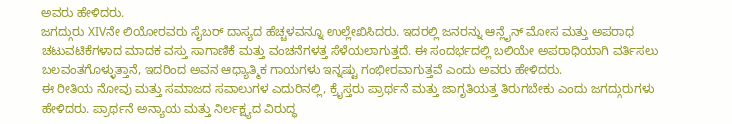ಅವರು ಹೇಳಿದರು.
ಜಗದ್ಗುರು XIVನೇ ಲಿಯೋರವರು ಸೈಬರ್ ದಾಸ್ಯದ ಹೆಚ್ಚಳವನ್ನೂ ಉಲ್ಲೇಖಿಸಿದರು. ಇದರಲ್ಲಿ ಜನರನ್ನು ಆನ್ಲೈನ್ ಮೋಸ ಮತ್ತು ಅಪರಾಧ ಚಟುವಟಿಕೆಗಳಾದ ಮಾದಕ ವಸ್ತು ಸಾಗಾಣಿಕೆ ಮತ್ತು ವಂಚನೆಗಳತ್ತ ಸೆಳೆಯಲಾಗುತ್ತದೆ. ಈ ಸಂದರ್ಭದಲ್ಲಿ ಬಲಿಯೇ ಅಪರಾಧಿಯಾಗಿ ವರ್ತಿಸಲು ಬಲವಂತಗೊಳ್ಳುತ್ತಾನೆ, ಇದರಿಂದ ಅವನ ಆಧ್ಯಾತ್ಮಿಕ ಗಾಯಗಳು ಇನ್ನಷ್ಟು ಗಂಭೀರವಾಗುತ್ತವೆ ಎಂದು ಅವರು ಹೇಳಿದರು.
ಈ ರೀತಿಯ ನೋವು ಮತ್ತು ಸಮಾಜದ ಸವಾಲುಗಳ ಎದುರಿನಲ್ಲಿ, ಕ್ರೈಸ್ತರು ಪ್ರಾರ್ಥನೆ ಮತ್ತು ಜಾಗೃತಿಯತ್ತ ತಿರುಗಬೇಕು ಎಂದು ಜಗದ್ಗುರುಗಳು ಹೇಳಿದರು. ಪ್ರಾರ್ಥನೆ ಅನ್ಯಾಯ ಮತ್ತು ನಿರ್ಲಕ್ಷ್ಯದ ವಿರುದ್ಧ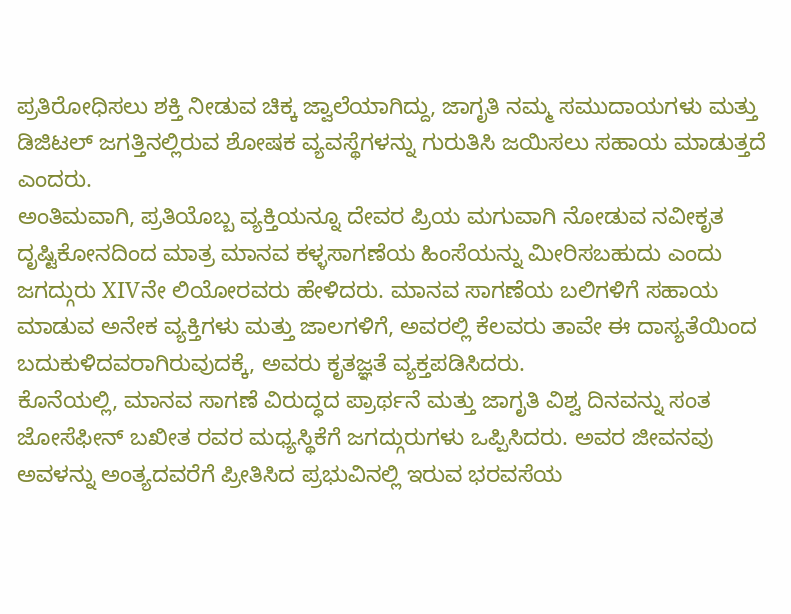ಪ್ರತಿರೋಧಿಸಲು ಶಕ್ತಿ ನೀಡುವ ಚಿಕ್ಕ ಜ್ವಾಲೆಯಾಗಿದ್ದು, ಜಾಗೃತಿ ನಮ್ಮ ಸಮುದಾಯಗಳು ಮತ್ತು ಡಿಜಿಟಲ್ ಜಗತ್ತಿನಲ್ಲಿರುವ ಶೋಷಕ ವ್ಯವಸ್ಥೆಗಳನ್ನು ಗುರುತಿಸಿ ಜಯಿಸಲು ಸಹಾಯ ಮಾಡುತ್ತದೆ ಎಂದರು.
ಅಂತಿಮವಾಗಿ, ಪ್ರತಿಯೊಬ್ಬ ವ್ಯಕ್ತಿಯನ್ನೂ ದೇವರ ಪ್ರಿಯ ಮಗುವಾಗಿ ನೋಡುವ ನವೀಕೃತ ದೃಷ್ಟಿಕೋನದಿಂದ ಮಾತ್ರ ಮಾನವ ಕಳ್ಳಸಾಗಣೆಯ ಹಿಂಸೆಯನ್ನು ಮೀರಿಸಬಹುದು ಎಂದು ಜಗದ್ಗುರು XIVನೇ ಲಿಯೋರವರು ಹೇಳಿದರು. ಮಾನವ ಸಾಗಣೆಯ ಬಲಿಗಳಿಗೆ ಸಹಾಯ ಮಾಡುವ ಅನೇಕ ವ್ಯಕ್ತಿಗಳು ಮತ್ತು ಜಾಲಗಳಿಗೆ, ಅವರಲ್ಲಿ ಕೆಲವರು ತಾವೇ ಈ ದಾಸ್ಯತೆಯಿಂದ ಬದುಕುಳಿದವರಾಗಿರುವುದಕ್ಕೆ, ಅವರು ಕೃತಜ್ಞತೆ ವ್ಯಕ್ತಪಡಿಸಿದರು.
ಕೊನೆಯಲ್ಲಿ, ಮಾನವ ಸಾಗಣೆ ವಿರುದ್ಧದ ಪ್ರಾರ್ಥನೆ ಮತ್ತು ಜಾಗೃತಿ ವಿಶ್ವ ದಿನವನ್ನು ಸಂತ ಜೋಸೆಫೀನ್ ಬಖೀತ ರವರ ಮಧ್ಯಸ್ಥಿಕೆಗೆ ಜಗದ್ಗುರುಗಳು ಒಪ್ಪಿಸಿದರು. ಅವರ ಜೀವನವು ಅವಳನ್ನು ಅಂತ್ಯದವರೆಗೆ ಪ್ರೀತಿಸಿದ ಪ್ರಭುವಿನಲ್ಲಿ ಇರುವ ಭರವಸೆಯ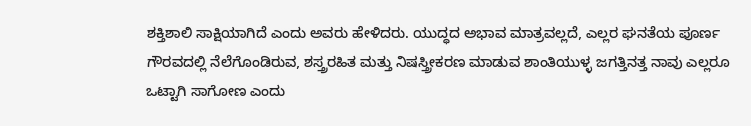ಶಕ್ತಿಶಾಲಿ ಸಾಕ್ಷಿಯಾಗಿದೆ ಎಂದು ಅವರು ಹೇಳಿದರು. ಯುದ್ಧದ ಅಭಾವ ಮಾತ್ರವಲ್ಲದೆ, ಎಲ್ಲರ ಘನತೆಯ ಪೂರ್ಣ ಗೌರವದಲ್ಲಿ ನೆಲೆಗೊಂಡಿರುವ, ಶಸ್ತ್ರರಹಿತ ಮತ್ತು ನಿಷಸ್ತ್ರೀಕರಣ ಮಾಡುವ ಶಾಂತಿಯುಳ್ಳ ಜಗತ್ತಿನತ್ತ ನಾವು ಎಲ್ಲರೂ ಒಟ್ಟಾಗಿ ಸಾಗೋಣ ಎಂದು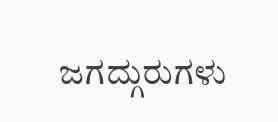ಜಗದ್ಗುರುಗಳು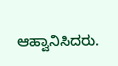ಆಹ್ವಾನಿಸಿದರು.